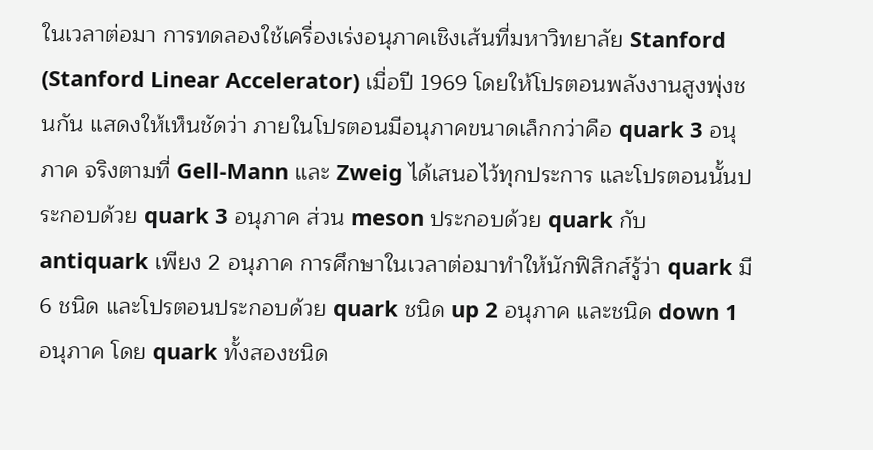ในเวลาต่อมา การทดลองใช้เครื่องเร่งอนุภาคเชิงเส้นที่มหาวิทยาลัย Stanford (Stanford Linear Accelerator) เมื่อปี 1969 โดยให้โปรตอนพลังงานสูงพุ่งชนกัน แสดงให้เห็นชัดว่า ภายในโปรตอนมีอนุภาคขนาดเล็กกว่าคือ quark 3 อนุภาค จริงตามที่ Gell-Mann และ Zweig ได้เสนอไว้ทุกประการ และโปรตอนนั้นประกอบด้วย quark 3 อนุภาค ส่วน meson ประกอบด้วย quark กับ antiquark เพียง 2 อนุภาค การศึกษาในเวลาต่อมาทำให้นักฟิสิกส์รู้ว่า quark มี 6 ชนิด และโปรตอนประกอบด้วย quark ชนิด up 2 อนุภาค และชนิด down 1 อนุภาค โดย quark ทั้งสองชนิด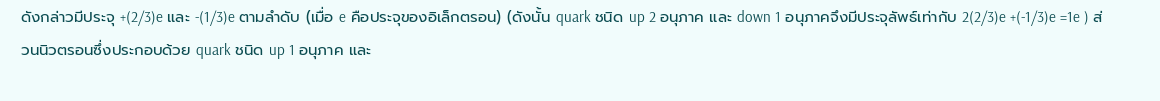ดังกล่าวมีประจุ +(2/3)e และ -(1/3)e ตามลำดับ (เมื่อ e คือประจุของอิเล็กตรอน) (ดังนั้น quark ชนิด up 2 อนุภาค และ down 1 อนุภาคจึงมีประจุลัพธ์เท่ากับ 2(2/3)e +(-1/3)e =1e ) ส่วนนิวตรอนซึ่งประกอบด้วย quark ชนิด up 1 อนุภาค และ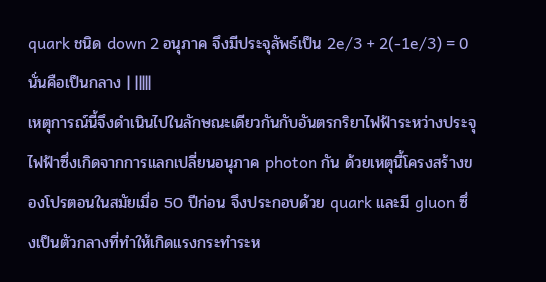quark ชนิด down 2 อนุภาค จึงมีประจุลัพธ์เป็น 2e/3 + 2(-1e/3) = 0 นั่นคือเป็นกลาง | |||||
เหตุการณ์นี้จึงดำเนินไปในลักษณะเดียวกันกับอันตรกริยาไฟฟ้าระหว่างประจุไฟฟ้าซึ่งเกิดจากการแลกเปลี่ยนอนุภาค photon กัน ด้วยเหตุนี้โครงสร้างของโปรตอนในสมัยเมื่อ 50 ปีก่อน จึงประกอบด้วย quark และมี gluon ซึ่งเป็นตัวกลางที่ทำให้เกิดแรงกระทำระห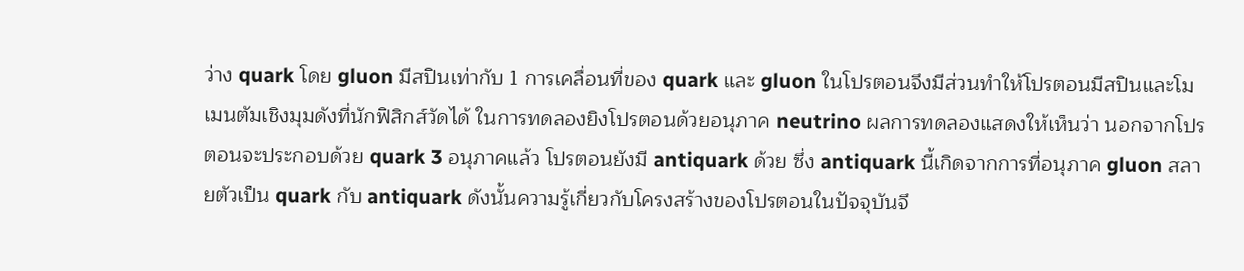ว่าง quark โดย gluon มีสปินเท่ากับ 1 การเคลื่อนที่ของ quark และ gluon ในโปรตอนจึงมีส่วนทำให้โปรตอนมีสปินและโมเมนตัมเชิงมุมดังที่นักฟิสิกส์วัดได้ ในการทดลองยิงโปรตอนด้วยอนุภาค neutrino ผลการทดลองแสดงให้เห็นว่า นอกจากโปรตอนจะประกอบด้วย quark 3 อนุภาคแล้ว โปรตอนยังมี antiquark ด้วย ซึ่ง antiquark นี้เกิดจากการที่อนุภาค gluon สลายตัวเป็น quark กับ antiquark ดังนั้นความรู้เกี่ยวกับโครงสร้างของโปรตอนในปัจจุบันจึ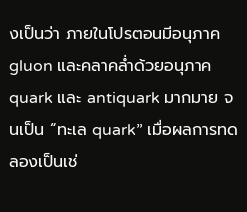งเป็นว่า ภายในโปรตอนมีอนุภาค gluon และคลาคล่ำด้วยอนุภาค quark และ antiquark มากมาย จนเป็น “ทะเล quark” เมื่อผลการทดลองเป็นเช่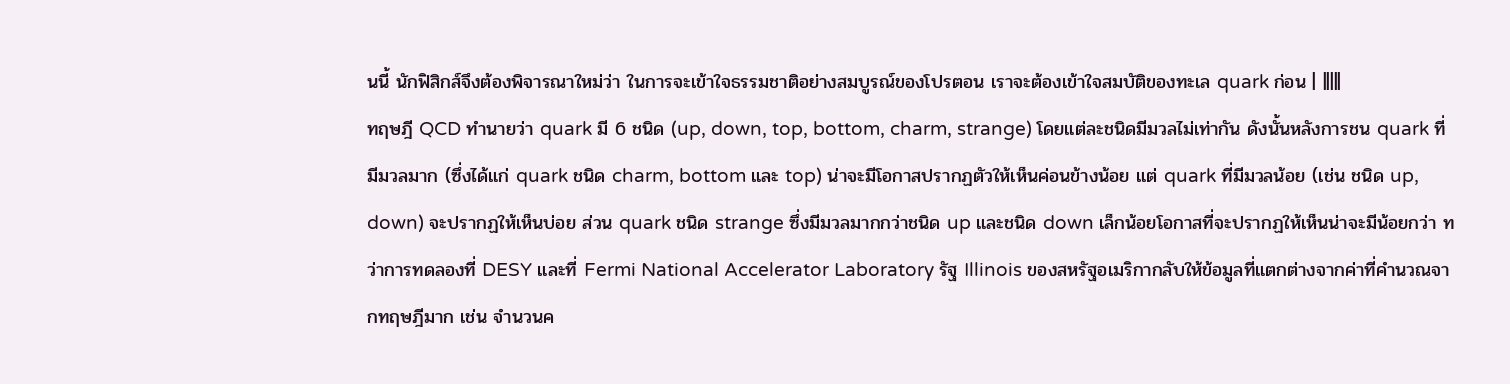นนี้ นักฟิสิกส์จึงต้องพิจารณาใหม่ว่า ในการจะเข้าใจธรรมชาติอย่างสมบูรณ์ของโปรตอน เราจะต้องเข้าใจสมบัติของทะเล quark ก่อน | |||||
ทฤษฎี QCD ทำนายว่า quark มี 6 ชนิด (up, down, top, bottom, charm, strange) โดยแต่ละชนิดมีมวลไม่เท่ากัน ดังนั้นหลังการชน quark ที่มีมวลมาก (ซึ่งได้แก่ quark ชนิด charm, bottom และ top) น่าจะมีโอกาสปรากฏตัวให้เห็นค่อนข้างน้อย แต่ quark ที่มีมวลน้อย (เช่น ชนิด up, down) จะปรากฏให้เห็นบ่อย ส่วน quark ชนิด strange ซึ่งมีมวลมากกว่าชนิด up และชนิด down เล็กน้อยโอกาสที่จะปรากฏให้เห็นน่าจะมีน้อยกว่า ทว่าการทดลองที่ DESY และที่ Fermi National Accelerator Laboratory รัฐ Illinois ของสหรัฐอเมริกากลับให้ข้อมูลที่แตกต่างจากค่าที่คำนวณจากทฤษฎีมาก เช่น จำนวนค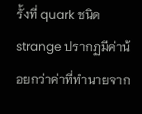รั้งที่ quark ชนิด strange ปรากฏมีค่าน้อยกว่าค่าที่ทำนายจาก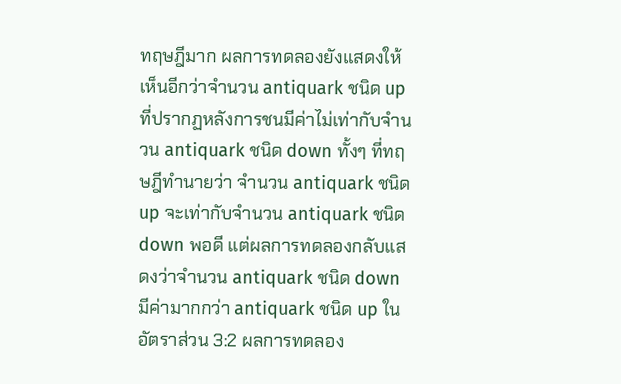ทฤษฎีมาก ผลการทดลองยังแสดงให้เห็นอีกว่าจำนวน antiquark ชนิด up ที่ปรากฏหลังการชนมีค่าไม่เท่ากับจำนวน antiquark ชนิด down ทั้งๆ ที่ทฤษฎีทำนายว่า จำนวน antiquark ชนิด up จะเท่ากับจำนวน antiquark ชนิด down พอดี แต่ผลการทดลองกลับแสดงว่าจำนวน antiquark ชนิด down มีค่ามากกว่า antiquark ชนิด up ในอัตราส่วน 3:2 ผลการทดลอง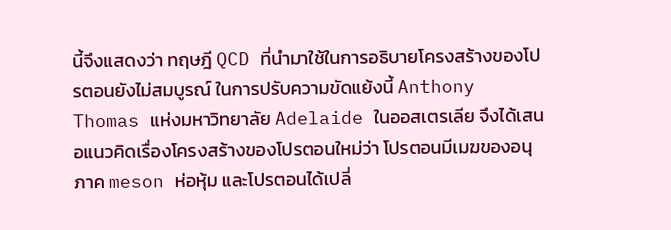นี้จึงแสดงว่า ทฤษฎี QCD ที่นำมาใช้ในการอธิบายโครงสร้างของโปรตอนยังไม่สมบูรณ์ ในการปรับความขัดแย้งนี้ Anthony Thomas แห่งมหาวิทยาลัย Adelaide ในออสเตรเลีย จึงได้เสนอแนวคิดเรื่องโครงสร้างของโปรตอนใหม่ว่า โปรตอนมีเมฆของอนุภาค meson ห่อหุ้ม และโปรตอนได้เปลี่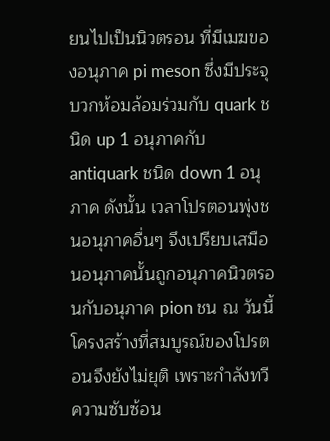ยนไปเป็นนิวตรอน ที่มีเมฆของอนุภาค pi meson ซึ่งมีประจุบวกห้อมล้อมร่วมกับ quark ชนิด up 1 อนุภาคกับ antiquark ชนิด down 1 อนุภาค ดังนั้น เวลาโปรตอนพุ่งชนอนุภาคอื่นๆ จึงเปรียบเสมือนอนุภาคนั้นถูกอนุภาคนิวตรอนกับอนุภาค pion ชน ณ วันนี้โครงสร้างที่สมบูรณ์ของโปรตอนจึงยังไม่ยุติ เพราะกำลังทวีความซับซ้อน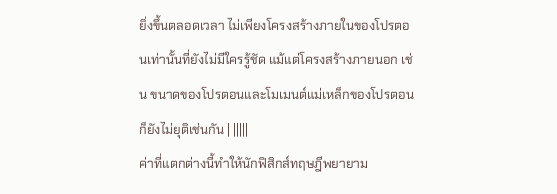ยิ่งขึ้นตลอดเวลา ไม่เพียงโครงสร้างภายในของโปรตอนเท่านั้นที่ยังไม่มีใครรู้ชัด แม้แต่โครงสร้างภายนอก เช่น ขนาดของโปรตอนและโมเมนต์แม่เหล็กของโปรตอนก็ยังไม่ยุติเช่นกัน | |||||
ค่าที่แตกต่างนี้ทำให้นักฟิสิกส์ทฤษฎีพยายาม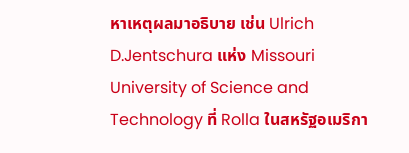หาเหตุผลมาอธิบาย เช่น Ulrich D.Jentschura แห่ง Missouri University of Science and Technology ที่ Rolla ในสหรัฐอเมริกา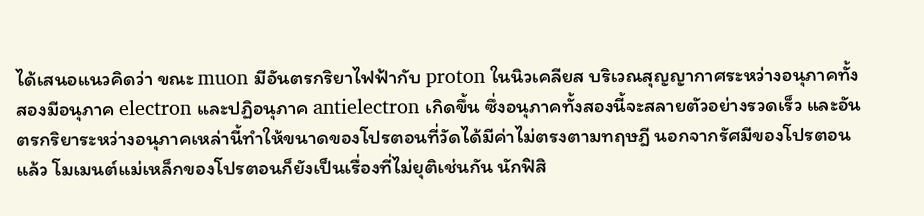ได้เสนอแนวคิดว่า ขณะ muon มีอันตรกริยาไฟฟ้ากับ proton ในนิวเคลียส บริเวณสุญญากาศระหว่างอนุภาคทั้งสองมีอนุภาค electron และปฏิอนุภาค antielectron เกิดขึ้น ซึ่งอนุภาคทั้งสองนี้จะสลายตัวอย่างรวดเร็ว และอันตรกริยาระหว่างอนุภาคเหล่านี้ทำให้ขนาดของโปรตอนที่วัดได้มีค่าไม่ตรงตามทฤษฎี นอกจากรัศมีของโปรตอนแล้ว โมเมนต์แม่เหล็กของโปรตอนก็ยังเป็นเรื่องที่ไม่ยุติเช่นกัน นักฟิสิ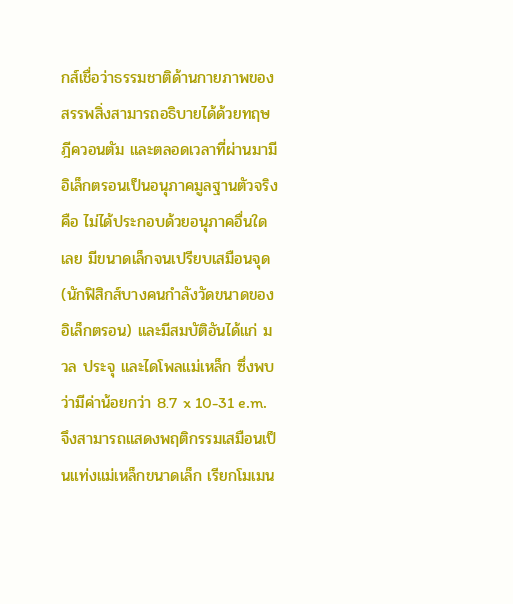กส์เชื่อว่าธรรมชาติด้านกายภาพของสรรพสิ่งสามารถอธิบายได้ด้วยทฤษฎีควอนตัม และตลอดเวลาที่ผ่านมามีอิเล็กตรอนเป็นอนุภาคมูลฐานตัวจริง คือ ไม่ได้ประกอบด้วยอนุภาคอื่นใดเลย มีขนาดเล็กจนเปรียบเสมือนจุด (นักฟิสิกส์บางคนกำลังวัดขนาดของอิเล็กตรอน) และมีสมบัติอันได้แก่ มวล ประจุ และไดโพลแม่เหล็ก ซึ่งพบว่ามีค่าน้อยกว่า 8.7 x 10-31 e.m. จึงสามารถแสดงพฤติกรรมเสมือนเป็นแท่งแม่เหล็กขนาดเล็ก เรียกโมเมน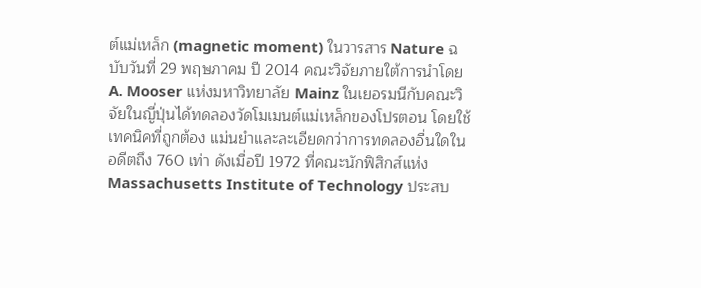ต์แม่เหล็ก (magnetic moment) ในวารสาร Nature ฉบับวันที่ 29 พฤษภาคม ปี 2014 คณะวิจัยภายใต้การนำโดย A. Mooser แห่งมหาวิทยาลัย Mainz ในเยอรมนีกับคณะวิจัยในญี่ปุ่นได้ทดลองวัดโมเมนต์แม่เหล็กของโปรตอน โดยใช้เทคนิคที่ถูกต้อง แม่นยำและละเอียดกว่าการทดลองอื่นใดในอดีตถึง 760 เท่า ดังเมื่อปี 1972 ที่คณะนักฟิสิกส์แห่ง Massachusetts Institute of Technology ประสบ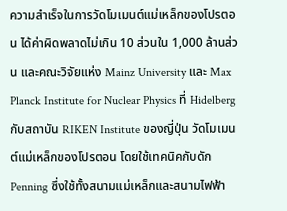ความสำเร็จในการวัดโมเมนต์แม่เหล็กของโปรตอน ได้ค่าผิดพลาดไม่เกิน 10 ส่วนใน 1,000 ล้านส่วน และคณะวิจัยแห่ง Mainz University และ Max Planck Institute for Nuclear Physics ที่ Hidelberg กับสถาบัน RIKEN Institute ของญี่ปุ่น วัดโมเมนต์แม่เหล็กของโปรตอน โดยใช้เทคนิคกับดัก Penning ซึ่งใช้ทั้งสนามแม่เหล็กและสนามไฟฟ้า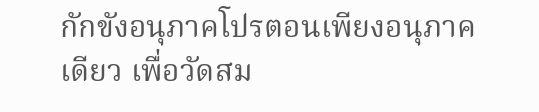กักขังอนุภาคโปรตอนเพียงอนุภาคเดียว เพื่อวัดสม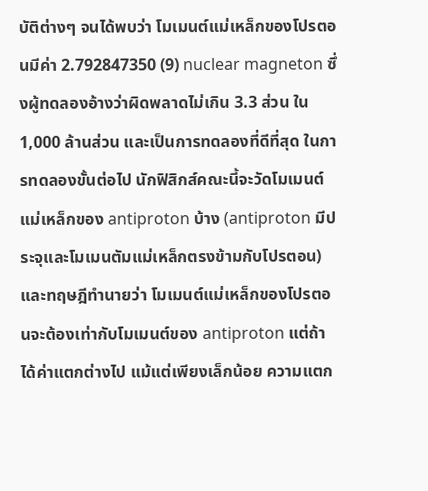บัติต่างๆ จนได้พบว่า โมเมนต์แม่เหล็กของโปรตอนมีค่า 2.792847350 (9) nuclear magneton ซึ่งผู้ทดลองอ้างว่าผิดพลาดไม่เกิน 3.3 ส่วน ใน 1,000 ล้านส่วน และเป็นการทดลองที่ดีที่สุด ในการทดลองขั้นต่อไป นักฟิสิกส์คณะนี้จะวัดโมเมนต์แม่เหล็กของ antiproton บ้าง (antiproton มีประจุและโมเมนตัมแม่เหล็กตรงข้ามกับโปรตอน) และทฤษฎีทำนายว่า โมเมนต์แม่เหล็กของโปรตอนจะต้องเท่ากับโมเมนต์ของ antiproton แต่ถ้าได้ค่าแตกต่างไป แม้แต่เพียงเล็กน้อย ความแตก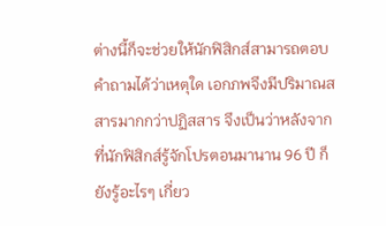ต่างนี้ก็จะช่วยให้นักฟิสิกส์สามารถตอบคำถามได้ว่าเหตุใด เอกภพจึงมีปริมาณสสารมากกว่าปฏิสสาร จึงเป็นว่าหลังจากที่นักฟิสิกส์รู้จักโปรตอนมานาน 96 ปี ก็ยังรู้อะไรๆ เกี่ยว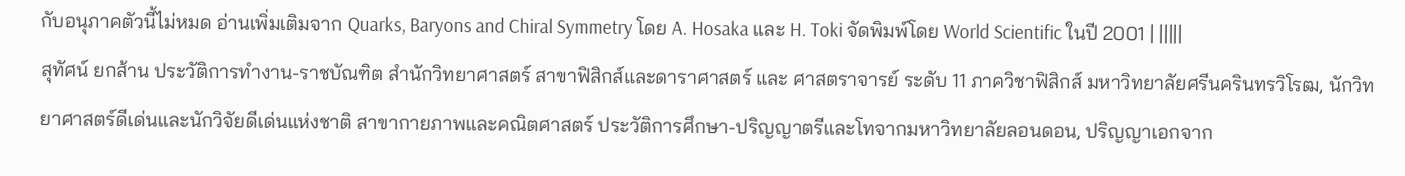กับอนุภาคตัวนี้ไม่หมด อ่านเพิ่มเติมจาก Quarks, Baryons and Chiral Symmetry โดย A. Hosaka และ H. Toki จัดพิมพ์โดย World Scientific ในปี 2001 | |||||
สุทัศน์ ยกส้าน ประวัติการทำงาน-ราชบัณฑิต สำนักวิทยาศาสตร์ สาขาฟิสิกส์และดาราศาสตร์ และ ศาสตราจารย์ ระดับ 11 ภาควิชาฟิสิกส์ มหาวิทยาลัยศรีนครินทรวิโรฒ, นักวิทยาศาสตร์ดีเด่นและนักวิจัยดีเด่นแห่งชาติ สาขากายภาพและคณิตศาสตร์ ประวัติการศึกษา-ปริญญาตรีและโทจากมหาวิทยาลัยลอนดอน, ปริญญาเอกจาก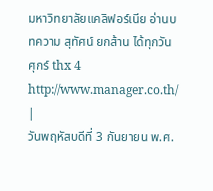มหาวิทยาลัยแคลิฟอร์เนีย อ่านบทความ สุทัศน์ ยกส้าน ได้ทุกวันศุกร์ thx 4 http://www.manager.co.th/ |
วันพฤหัสบดีที่ 3 กันยายน พ.ศ.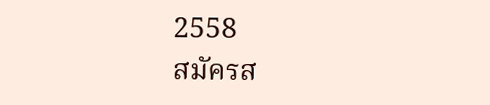2558
สมัครส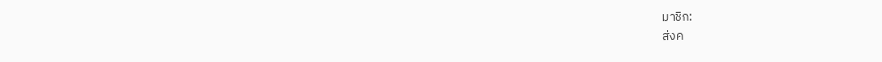มาชิก:
ส่งค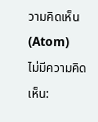วามคิดเห็น (Atom)
ไม่มีความคิดเห็น: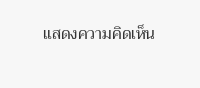แสดงความคิดเห็น